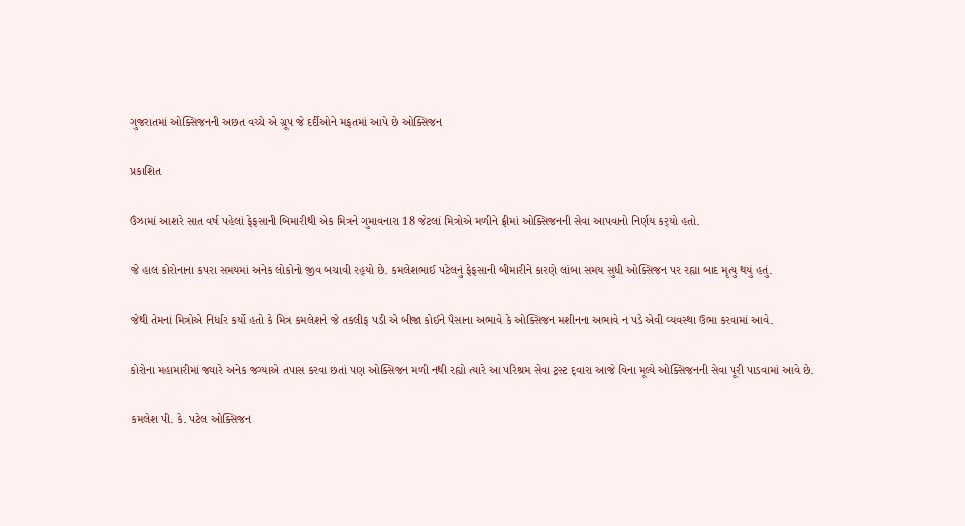ગુજરાતમાં ઓક્સિજનની અછત વચ્ચે એ ગ્રૂપ જે દર્દીઓને મફતમાં આપે છે ઓક્સિજન

પ્રકાશિત

ઉંઝામાં આશરે સાત વર્ષ પહેલાં ફેફસાની બિમારીથી એક મિત્રને ગુમાવનારા 18 જેટલાં મિત્રોએ મળીને ફ્રીમાં ઓક્સિજનની સેવા આપવાનો નિર્ણય કર્‌યો હતો.

જે હાલ કોરોનાના કપરા સમયમાં અનેક લોકોનો જીવ બચાવી રહ્‌યો છે. કમલેશભાઈ પટેલનું ફેફસાની બીમારીને કારણે લાંબા સમય સુધી ઓક્સિજન પર રહ્યા બાદ મૃત્યુ થયું હતું.

જેથી તેમનાં મિત્રોએ નિર્ધાર કર્યો હતો કે મિત્ર કમલેશને જે તકલીફ પડી એ બીજા કોઈને પૈસાના અભાવે કે ઓક્સિજન મશીનના અભાવે ન પડે એવી વ્યવસ્થા ઉભા કરવામાં આવે.

કોરોના મહામારીમાં જ્યારે અનેક જગ્યાએ તપાસ કરવા છતાં પણ ઓક્સિજન મળી નથી રહ્યો ત્યારે આ પરિશ્રમ સેવા ટ્રસ્ટ દ્‌વારા આજે વિના મૂલ્યે ઓક્સિજનની સેવા પૂરી પાડવામાં આવે છે.

કમલેશ પી. કે. પટેલ ઓક્સિજન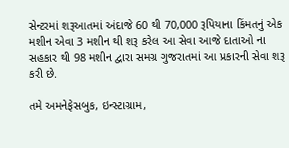સેન્ટરમાં શરૂઆતમાં અંદાજે 60 થી 70,000 રૂપિયાના કિંમતનું એક મશીન એવા 3 મશીન થી શરૂ કરેલ આ સેવા આજે દાતાઓ ના સહકાર થી 98 મશીન દ્વારા સમગ્ર ગુજરાતમાં આ પ્રકારની સેવા શરૂ કરી છે.

તમે અમનેફેસબુક, ઇન્સ્ટાગ્રામ,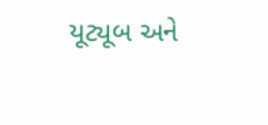યૂટ્યૂબ અને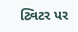ટ્વિટર પર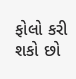ફોલો કરી શકો છો